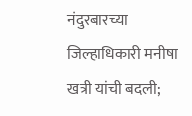नंदुरबारच्या जिल्हाधिकारी मनीषा खत्री यांची बदली;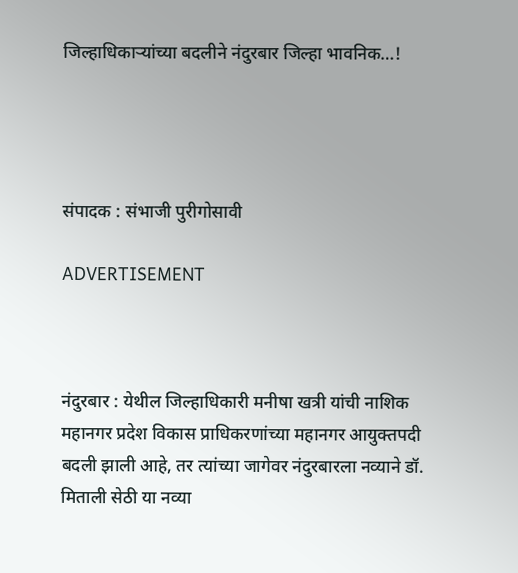जिल्हाधिकाऱ्यांच्या बदलीने नंदुरबार जिल्हा भावनिक…!




संपादक : संभाजी पुरीगोसावी

ADVERTISEMENT



नंदुरबार : येथील जिल्हाधिकारी मनीषा खत्री यांची नाशिक महानगर प्रदेश विकास प्राधिकरणांच्या महानगर आयुक्तपदी बदली झाली आहे, तर त्यांच्या जागेवर नंदुरबारला नव्याने डॉ. मिताली सेठी या नव्या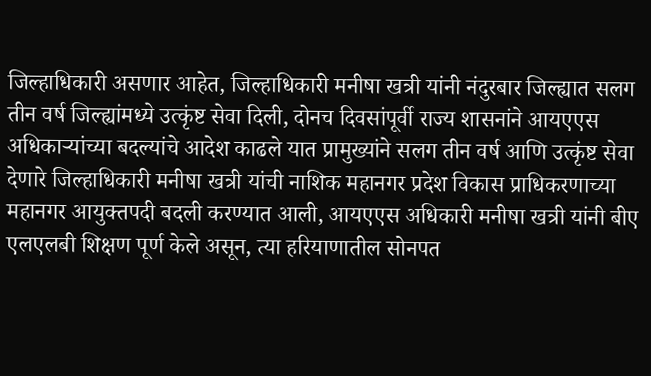जिल्हाधिकारी असणार आहेत, जिल्हाधिकारी मनीषा खत्री यांनी नंदुरबार जिल्ह्यात सलग तीन वर्ष जिल्ह्यांमध्ये उत्कृंष्ट सेवा दिली, दोनच दिवसांपूर्वी राज्य शासनांने आयएएस अधिकाऱ्यांच्या बदल्यांचे आदेश काढले यात प्रामुख्यांने सलग तीन वर्ष आणि उत्कृंष्ट सेवा देणारे जिल्हाधिकारी मनीषा खत्री यांची नाशिक महानगर प्रदेश विकास प्राधिकरणाच्या महानगर आयुक्तपदी बदली करण्यात आली, आयएएस अधिकारी मनीषा खत्री यांनी बीए एलएलबी शिक्षण पूर्ण केले असून, त्या हरियाणातील सोनपत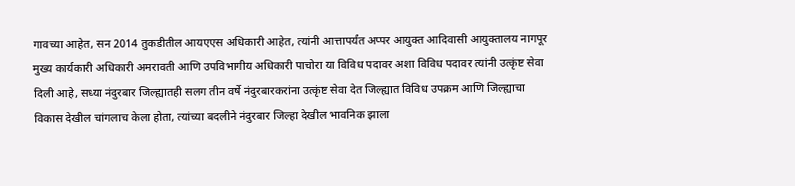गावच्या आहेत, सन 2014 तुकडीतील आयएएस अधिकारी आहेत, त्यांनी आत्तापर्यंत अप्पर आयुक्त आदिवासी आयुक्तालय नागपूर मुख्य कार्यकारी अधिकारी अमरावती आणि उपविभागीय अधिकारी पाचोरा या विविध पदावर अशा विविध पदावर त्यांनी उत्कृंष्ट सेवा दिली आहे, सध्या नंदुरबार जिल्ह्यातही सलग तीन वर्षे नंदुरबारकरांना उत्कृंष्ट सेवा देत जिल्ह्यात विविध उपक्रम आणि जिल्ह्याचा विकास देखील चांगलाच केला होता, त्यांच्या बदलीने नंदुरबार जिल्हा देखील भावनिक झाला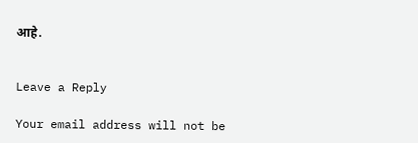आहे.


Leave a Reply

Your email address will not be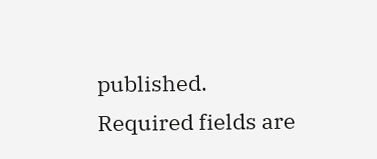published. Required fields are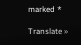marked *

Translate »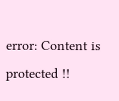error: Content is protected !!